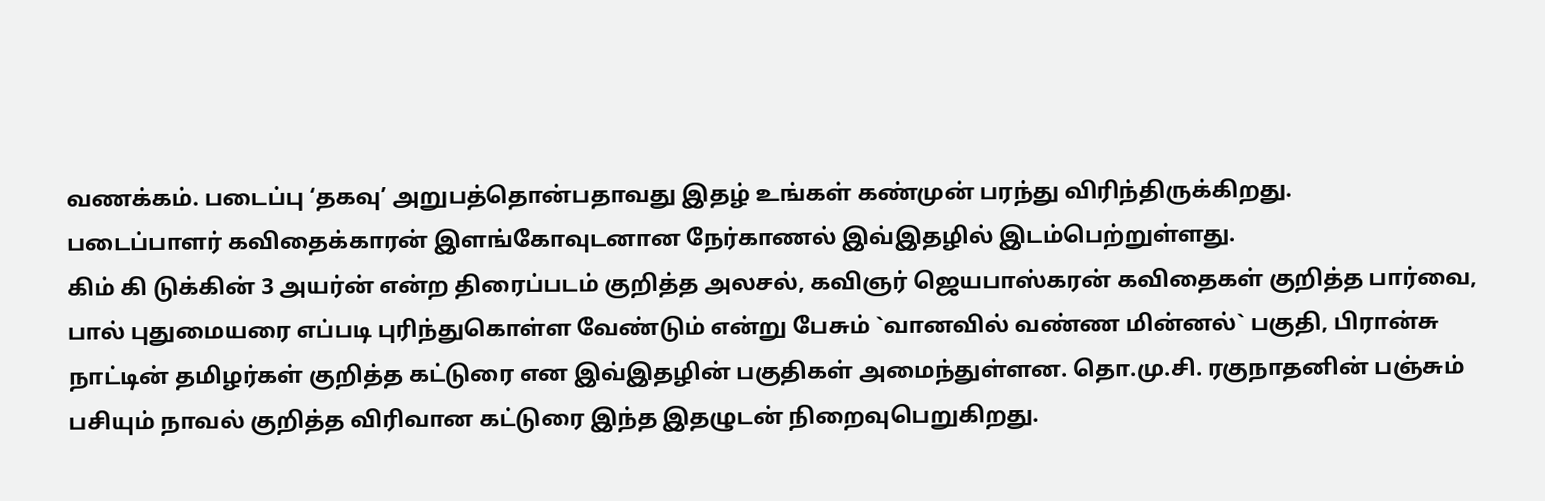வணக்கம். படைப்பு ‘தகவு’ அறுபத்தொன்பதாவது இதழ் உங்கள் கண்முன் பரந்து விரிந்திருக்கிறது.
படைப்பாளர் கவிதைக்காரன் இளங்கோவுடனான நேர்காணல் இவ்இதழில் இடம்பெற்றுள்ளது.
கிம் கி டுக்கின் 3 அயர்ன் என்ற திரைப்படம் குறித்த அலசல், கவிஞர் ஜெயபாஸ்கரன் கவிதைகள் குறித்த பார்வை, பால் புதுமையரை எப்படி புரிந்துகொள்ள வேண்டும் என்று பேசும் `வானவில் வண்ண மின்னல்` பகுதி, பிரான்சு நாட்டின் தமிழர்கள் குறித்த கட்டுரை என இவ்இதழின் பகுதிகள் அமைந்துள்ளன. தொ.மு.சி. ரகுநாதனின் பஞ்சும் பசியும் நாவல் குறித்த விரிவான கட்டுரை இந்த இதழுடன் நிறைவுபெறுகிறது.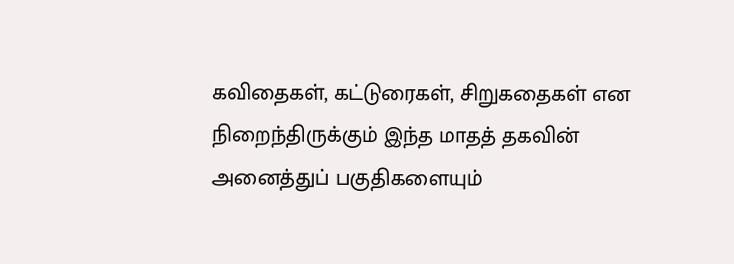கவிதைகள், கட்டுரைகள், சிறுகதைகள் என நிறைந்திருக்கும் இந்த மாதத் தகவின் அனைத்துப் பகுதிகளையும்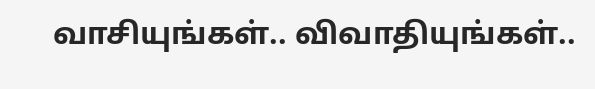வாசியுங்கள்.. விவாதியுங்கள்..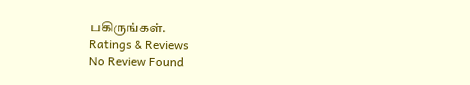பகிருங்கள்.
Ratings & Reviews
No Review Found